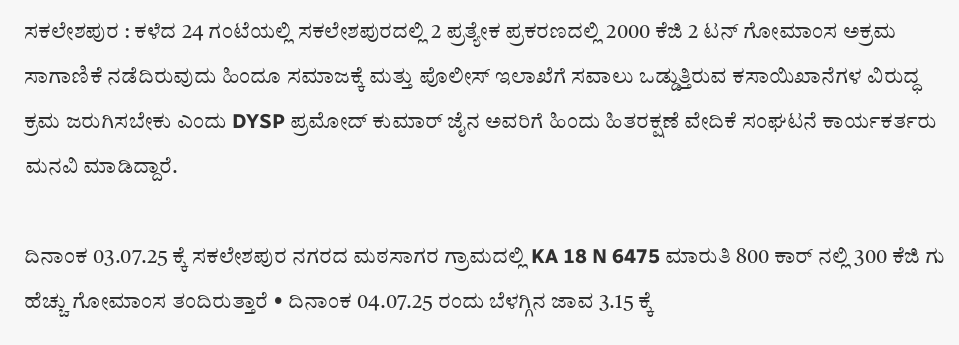ಸಕಲೇಶಪುರ : ಕಳೆದ 24 ಗಂಟೆಯಲ್ಲಿ ಸಕಲೇಶಪುರದಲ್ಲಿ 2 ಪ್ರತ್ಯೇಕ ಪ್ರಕರಣದಲ್ಲಿ 2000 ಕೆಜಿ 2 ಟನ್ ಗೋಮಾಂಸ ಅಕ್ರಮ ಸಾಗಾಣಿಕೆ ನಡೆದಿರುವುದು ಹಿಂದೂ ಸಮಾಜಕ್ಕೆ ಮತ್ತು ಪೊಲೀಸ್ ಇಲಾಖೆಗೆ ಸವಾಲು ಒಡ್ಡುತ್ತಿರುವ ಕಸಾಯಿಖಾನೆಗಳ ವಿರುದ್ಧ ಕ್ರಮ ಜರುಗಿಸಬೇಕು ಎಂದು DYSP ಪ್ರಮೋದ್ ಕುಮಾರ್ ಜೈನ ಅವರಿಗೆ ಹಿಂದು ಹಿತರಕ್ಷಣೆ ವೇದಿಕೆ ಸಂಘಟನೆ ಕಾರ್ಯಕರ್ತರು ಮನವಿ ಮಾಡಿದ್ದಾರೆ.

ದಿನಾಂಕ 03.07.25 ಕ್ಕೆ ಸಕಲೇಶಪುರ ನಗರದ ಮಠಸಾಗರ ಗ್ರಾಮದಲ್ಲಿ KA 18 N 6475 ಮಾರುತಿ 800 ಕಾರ್ ನಲ್ಲಿ 300 ಕೆಜಿ ಗು ಹೆಚ್ಚು ಗೋಮಾಂಸ ತಂದಿರುತ್ತಾರೆ • ದಿನಾಂಕ 04.07.25 ರಂದು ಬೆಳಗ್ಗಿನ ಜಾವ 3.15 ಕ್ಕೆ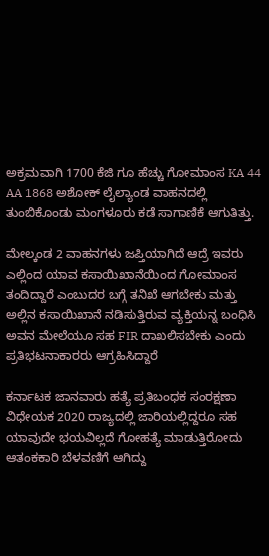ಅಕ್ರಮವಾಗಿ 1700 ಕೆಜಿ ಗೂ ಹೆಚ್ಚು ಗೋಮಾಂಸ KA 44 AA 1868 ಅಶೋಕ್ ಲೈಲ್ಯಾಂಡ ವಾಹನದಲ್ಲಿ ತುಂಬಿಕೊಂಡು ಮಂಗಳೂರು ಕಡೆ ಸಾಗಾಣಿಕೆ ಆಗುತಿತ್ತು.

ಮೇಲ್ಕಂಡ 2 ವಾಹನಗಳು ಜಪ್ತಿಯಾಗಿದೆ ಆದ್ರೆ ಇವರು ಎಲ್ಲಿಂದ ಯಾವ ಕಸಾಯಿಖಾನೆಯಿಂದ ಗೋಮಾಂಸ ತಂದಿದ್ದಾರೆ ಎಂಬುದರ ಬಗ್ಗೆ ತನಿಖೆ ಆಗಬೇಕು ಮತ್ತು ಅಲ್ಲಿನ ಕಸಾಯಿಖಾನೆ ನಡಿಸುತ್ತಿರುವ ವ್ಯಕ್ತಿಯನ್ನ ಬಂಧಿಸಿ ಅವನ ಮೇಲೆಯೂ ಸಹ FIR ದಾಖಲಿಸಬೇಕು ಎಂದು ಪ್ರತಿಭಟನಾಕಾರರು ಆಗ್ರಹಿಸಿದ್ದಾರೆ

ಕರ್ನಾಟಕ ಜಾನವಾರು ಹತ್ಯೆ ಪ್ರತಿಬಂಧಕ ಸಂರಕ್ಷಣಾ ವಿಧೇಯಕ 2020 ರಾಜ್ಯದಲ್ಲಿ ಜಾರಿಯಲ್ಲಿದ್ದರೂ ಸಹ ಯಾವುದೇ ಭಯವಿಲ್ಲದೆ ಗೋಹತ್ಯೆ ಮಾಡುತ್ತಿರೋದು ಆತಂಕಕಾರಿ ಬೆಳವಣಿಗೆ ಆಗಿದ್ದು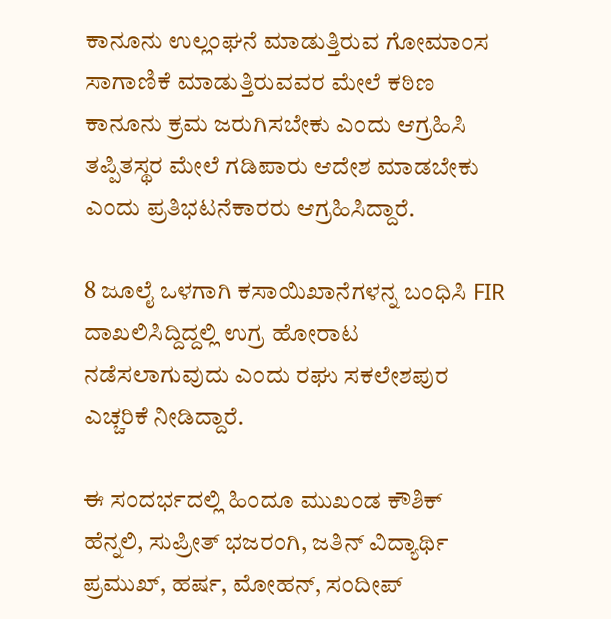ಕಾನೂನು ಉಲ್ಲಂಘನೆ ಮಾಡುತ್ತಿರುವ ಗೋಮಾಂಸ ಸಾಗಾಣಿಕೆ ಮಾಡುತ್ತಿರುವವರ ಮೇಲೆ ಕಠಿಣ ಕಾನೂನು ಕ್ರಮ ಜರುಗಿಸಬೇಕು ಎಂದು ಆಗ್ರಹಿಸಿ ತಪ್ಪಿತಸ್ಥರ ಮೇಲೆ ಗಡಿಪಾರು ಆದೇಶ ಮಾಡಬೇಕು ಎಂದು ಪ್ರತಿಭಟನೆಕಾರರು ಆಗ್ರಹಿಸಿದ್ದಾರೆ.

8 ಜೂಲೈ ಒಳಗಾಗಿ ಕಸಾಯಿಖಾನೆಗಳನ್ನ ಬಂಧಿಸಿ FIR ದಾಖಲಿಸಿದ್ದಿದ್ದಲ್ಲಿ ಉಗ್ರ ಹೋರಾಟ ನಡೆಸಲಾಗುವುದು ಎಂದು ರಘು ಸಕಲೇಶಪುರ ಎಚ್ಚರಿಕೆ ನೀಡಿದ್ದಾರೆ.

ಈ ಸಂದರ್ಭದಲ್ಲಿ ಹಿಂದೂ ಮುಖಂಡ ಕೌಶಿಕ್ ಹೆನ್ನಲಿ, ಸುಪ್ರೀತ್ ಭಜರಂಗಿ, ಜತಿನ್ ವಿದ್ಯಾರ್ಥಿ ಪ್ರಮುಖ್, ಹರ್ಷ, ಮೋಹನ್, ಸಂದೀಪ್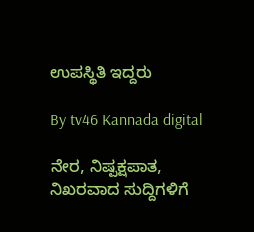ಉಪಸ್ಥಿತಿ ಇದ್ದರು

By tv46 Kannada digital

ನೇರ, ನಿಷ್ಪಕ್ಷಪಾತ, ನಿಖರವಾದ ಸುದ್ದಿಗಳಿಗೆ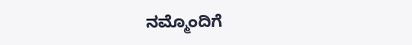ನಮ್ಮೊಂದಿಗೆ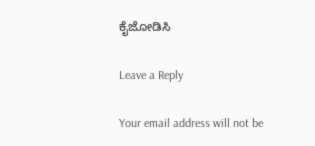ಕೈಜೋಡಿಸಿ

Leave a Reply

Your email address will not be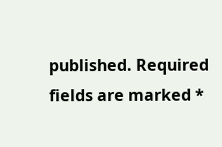published. Required fields are marked *